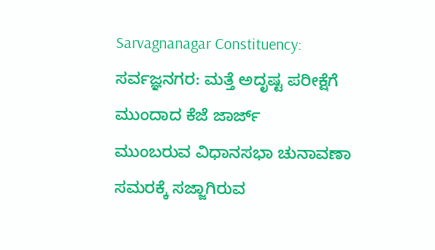Sarvagnanagar Constituency: ಸರ್ವಜ್ಞನಗರ: ಮತ್ತೆ ಅದೃಷ್ಟ ಪರೀಕ್ಷೆಗೆ ಮುಂದಾದ ಕೆಜೆ ಜಾರ್ಜ್
ಮುಂಬರುವ ವಿಧಾನಸಭಾ ಚುನಾವಣಾ ಸಮರಕ್ಕೆ ಸಜ್ಜಾಗಿರುವ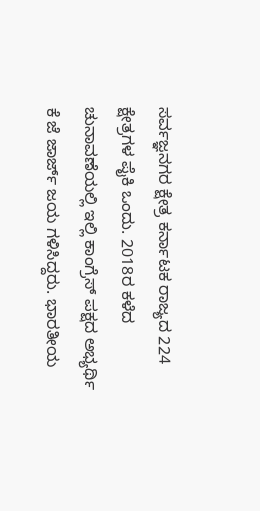ಸರ್ವಜ್ಞನಗರ ಕ್ಷೇತ್ರ ಕರ್ನಾಟಕ ರಾಜ್ಯದ 224 ಕ್ಷೇತ್ರಗಳ ಪೈಕಿ ಒಂದು. 2018ರ ಕಳೆದ ಚುನಾವಣೆಯಲ್ಲಿ ಇಲ್ಲಿ ಕಾಂಗ್ರೆಸ್ ಪಕ್ಷದ ಅಭ್ಯರ್ಥಿ ಕೆ ಜೆ ಜಾರ್ಜ್ ಜಯ ಗಳಿಸಿದ್ದರು. ಭಾರತೀಯ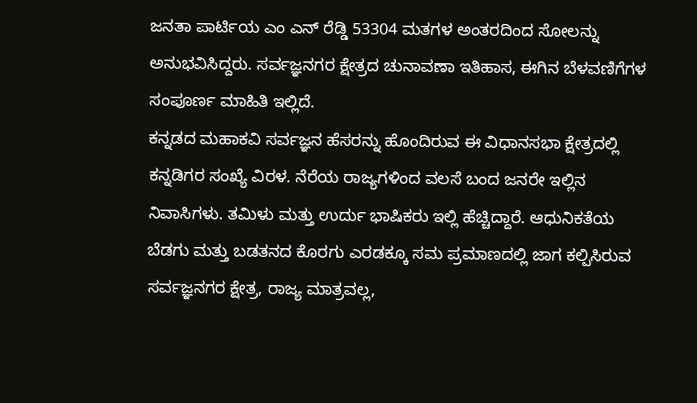ಜನತಾ ಪಾರ್ಟಿಯ ಎಂ ಎನ್ ರೆಡ್ಡಿ 53304 ಮತಗಳ ಅಂತರದಿಂದ ಸೋಲನ್ನು ಅನುಭವಿಸಿದ್ದರು. ಸರ್ವಜ್ಞನಗರ ಕ್ಷೇತ್ರದ ಚುನಾವಣಾ ಇತಿಹಾಸ, ಈಗಿನ ಬೆಳವಣಿಗೆಗಳ ಸಂಪೂರ್ಣ ಮಾಹಿತಿ ಇಲ್ಲಿದೆ.
ಕನ್ನಡದ ಮಹಾಕವಿ ಸರ್ವಜ್ಞನ ಹೆಸರನ್ನು ಹೊಂದಿರುವ ಈ ವಿಧಾನಸಭಾ ಕ್ಷೇತ್ರದಲ್ಲಿ ಕನ್ನಡಿಗರ ಸಂಖ್ಯೆ ವಿರಳ. ನೆರೆಯ ರಾಜ್ಯಗಳಿಂದ ವಲಸೆ ಬಂದ ಜನರೇ ಇಲ್ಲಿನ ನಿವಾಸಿಗಳು. ತಮಿಳು ಮತ್ತು ಉರ್ದು ಭಾಷಿಕರು ಇಲ್ಲಿ ಹೆಚ್ಚಿದ್ದಾರೆ. ಆಧುನಿಕತೆಯ ಬೆಡಗು ಮತ್ತು ಬಡತನದ ಕೊರಗು ಎರಡಕ್ಕೂ ಸಮ ಪ್ರಮಾಣದಲ್ಲಿ ಜಾಗ ಕಲ್ಪಿಸಿರುವ ಸರ್ವಜ್ಞನಗರ ಕ್ಷೇತ್ರ, ರಾಜ್ಯ ಮಾತ್ರವಲ್ಲ,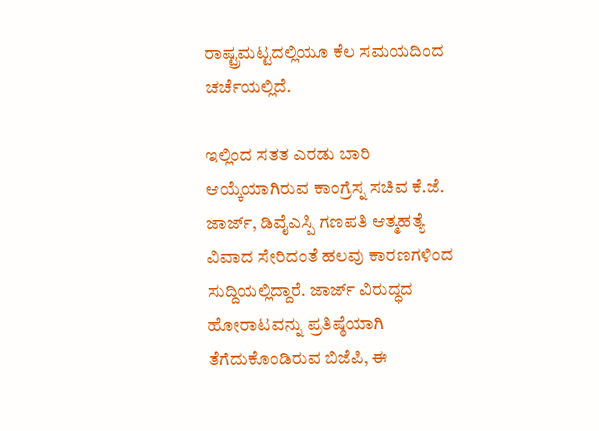ರಾಷ್ಟ್ರಮಟ್ಟದಲ್ಲಿಯೂ ಕೆಲ ಸಮಯದಿಂದ ಚರ್ಚೆಯಲ್ಲಿದೆ.

ಇಲ್ಲಿಂದ ಸತತ ಎರಡು ಬಾರಿ ಆಯ್ಕೆಯಾಗಿರುವ ಕಾಂಗ್ರೆಸ್ನ ಸಚಿವ ಕೆ.ಜೆ. ಜಾರ್ಜ್, ಡಿವೈಎಸ್ಪಿ ಗಣಪತಿ ಆತ್ಮಹತ್ಯೆ ವಿವಾದ ಸೇರಿದಂತೆ ಹಲವು ಕಾರಣಗಳಿಂದ ಸುದ್ದಿಯಲ್ಲಿದ್ದಾರೆ. ಜಾರ್ಜ್ ವಿರುದ್ಧದ ಹೋರಾಟವನ್ನು ಪ್ರತಿಷ್ಠೆಯಾಗಿ ತೆಗೆದುಕೊಂಡಿರುವ ಬಿಜೆಪಿ, ಈ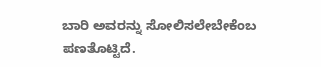ಬಾರಿ ಅವರನ್ನು ಸೋಲಿಸಲೇಬೇಕೆಂಬ ಪಣತೊಟ್ಟಿದೆ.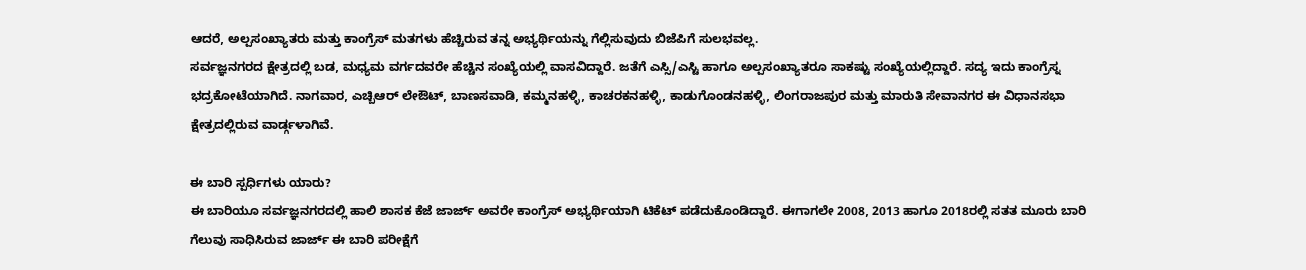ಆದರೆ, ಅಲ್ಪಸಂಖ್ಯಾತರು ಮತ್ತು ಕಾಂಗ್ರೆಸ್ ಮತಗಳು ಹೆಚ್ಚಿರುವ ತನ್ನ ಅಭ್ಯರ್ಥಿಯನ್ನು ಗೆಲ್ಲಿಸುವುದು ಬಿಜೆಪಿಗೆ ಸುಲಭವಲ್ಲ.
ಸರ್ವಜ್ಞನಗರದ ಕ್ಷೇತ್ರದಲ್ಲಿ ಬಡ, ಮಧ್ಯಮ ವರ್ಗದವರೇ ಹೆಚ್ಚಿನ ಸಂಖ್ಯೆಯಲ್ಲಿ ವಾಸವಿದ್ದಾರೆ. ಜತೆಗೆ ಎಸ್ಸಿ/ಎಸ್ಟಿ ಹಾಗೂ ಅಲ್ಪಸಂಖ್ಯಾತರೂ ಸಾಕಷ್ಟು ಸಂಖ್ಯೆಯಲ್ಲಿದ್ದಾರೆ. ಸದ್ಯ ಇದು ಕಾಂಗ್ರೆಸ್ನ ಭದ್ರಕೋಟೆಯಾಗಿದೆ. ನಾಗವಾರ, ಎಚ್ಬಿಆರ್ ಲೇಔಟ್, ಬಾಣಸವಾಡಿ, ಕಮ್ಮನಹಳ್ಳಿ, ಕಾಚರಕನಹಳ್ಳಿ, ಕಾಡುಗೊಂಡನಹಳ್ಳಿ, ಲಿಂಗರಾಜಪುರ ಮತ್ತು ಮಾರುತಿ ಸೇವಾನಗರ ಈ ವಿಧಾನಸಭಾ ಕ್ಷೇತ್ರದಲ್ಲಿರುವ ವಾರ್ಡ್ಗಳಾಗಿವೆ.

ಈ ಬಾರಿ ಸ್ಪರ್ಧಿಗಳು ಯಾರು?
ಈ ಬಾರಿಯೂ ಸರ್ವಜ್ಞನಗರದಲ್ಲಿ ಹಾಲಿ ಶಾಸಕ ಕೆಜೆ ಜಾರ್ಜ್ ಅವರೇ ಕಾಂಗ್ರೆಸ್ ಅಭ್ಯರ್ಥಿಯಾಗಿ ಟಿಕೆಟ್ ಪಡೆದುಕೊಂಡಿದ್ದಾರೆ. ಈಗಾಗಲೇ 2008, 2013 ಹಾಗೂ 2018ರಲ್ಲಿ ಸತತ ಮೂರು ಬಾರಿ ಗೆಲುವು ಸಾಧಿಸಿರುವ ಜಾರ್ಜ್ ಈ ಬಾರಿ ಪರೀಕ್ಷೆಗೆ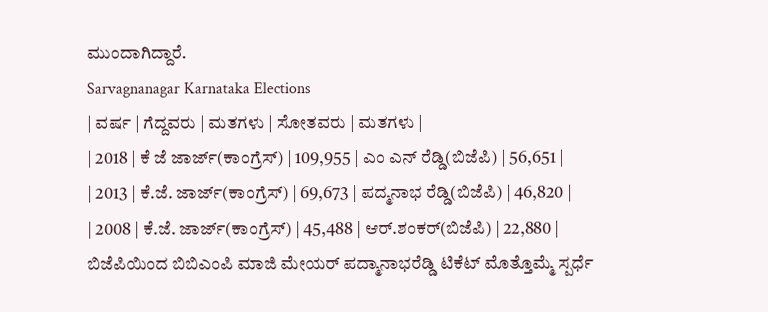ಮುಂದಾಗಿದ್ದಾರೆ.
Sarvagnanagar Karnataka Elections
| ವರ್ಷ | ಗೆದ್ದವರು | ಮತಗಳು | ಸೋತವರು | ಮತಗಳು |
| 2018 | ಕೆ ಜೆ ಜಾರ್ಜ್(ಕಾಂಗ್ರೆಸ್) | 109,955 | ಎಂ ಎನ್ ರೆಡ್ಡಿ(ಬಿಜೆಪಿ) | 56,651 |
| 2013 | ಕೆ.ಜೆ. ಜಾರ್ಜ್(ಕಾಂಗ್ರೆಸ್) | 69,673 | ಪದ್ಮನಾಭ ರೆಡ್ಡಿ(ಬಿಜೆಪಿ) | 46,820 |
| 2008 | ಕೆ.ಜೆ. ಜಾರ್ಜ್(ಕಾಂಗ್ರೆಸ್) | 45,488 | ಆರ್.ಶಂಕರ್(ಬಿಜೆಪಿ) | 22,880 |
ಬಿಜೆಪಿಯಿಂದ ಬಿಬಿಎಂಪಿ ಮಾಜಿ ಮೇಯರ್ ಪದ್ಮಾನಾಭರೆಡ್ಡಿ ಟಿಕೆಟ್ ಮೊತ್ತೊಮ್ಮೆ ಸ್ಪರ್ಧೆ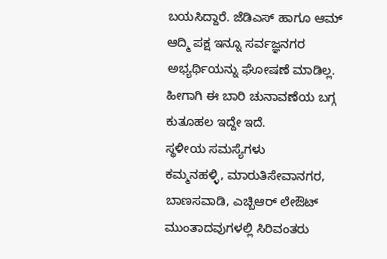ಬಯಸಿದ್ದಾರೆ. ಜೆಡಿಎಸ್ ಹಾಗೂ ಆಮ್ ಆದ್ಮಿ ಪಕ್ಷ ಇನ್ನೂ ಸರ್ವಜ್ಞನಗರ ಅಭ್ಯರ್ಥಿಯನ್ನು ಘೋಷಣೆ ಮಾಡಿಲ್ಲ. ಹೀಗಾಗಿ ಈ ಬಾರಿ ಚುನಾವಣೆಯ ಬಗ್ಗ ಕುತೂಹಲ ಇದ್ದೇ ಇದೆ.
ಸ್ಥಳೀಯ ಸಮಸ್ಯೆಗಳು
ಕಮ್ಮನಹಳ್ಳಿ, ಮಾರುತಿಸೇವಾನಗರ, ಬಾಣಸವಾಡಿ, ಎಚ್ಬಿಆರ್ ಲೇಔಟ್ ಮುಂತಾದವುಗಳಲ್ಲಿ ಸಿರಿವಂತರು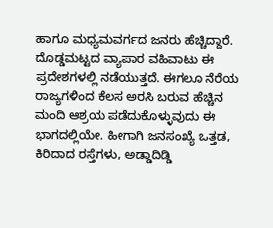ಹಾಗೂ ಮಧ್ಯಮವರ್ಗದ ಜನರು ಹೆಚ್ಚಿದ್ದಾರೆ. ದೊಡ್ಡಮಟ್ಟದ ವ್ಯಾಪಾರ ವಹಿವಾಟು ಈ ಪ್ರದೇಶಗಳಲ್ಲಿ ನಡೆಯುತ್ತದೆ. ಈಗಲೂ ನೆರೆಯ ರಾಜ್ಯಗಳಿಂದ ಕೆಲಸ ಅರಸಿ ಬರುವ ಹೆಚ್ಚಿನ ಮಂದಿ ಆಶ್ರಯ ಪಡೆದುಕೊಳ್ಳುವುದು ಈ ಭಾಗದಲ್ಲಿಯೇ. ಹೀಗಾಗಿ ಜನಸಂಖ್ಯೆ ಒತ್ತಡ, ಕಿರಿದಾದ ರಸ್ತೆಗಳು, ಅಡ್ಡಾದಿಡ್ಡಿ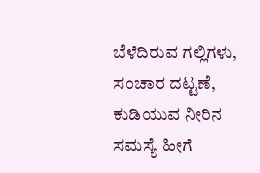ಬೆಳೆದಿರುವ ಗಲ್ಲಿಗಳು, ಸಂಚಾರ ದಟ್ಟಣೆ, ಕುಡಿಯುವ ನೀರಿನ ಸಮಸ್ಯೆ ಹೀಗೆ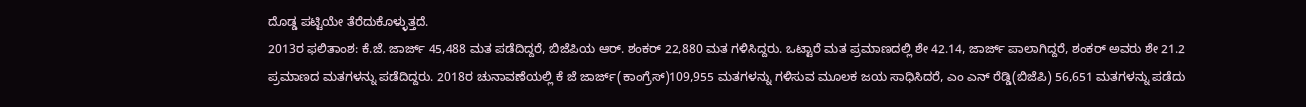ದೊಡ್ಡ ಪಟ್ಟಿಯೇ ತೆರೆದುಕೊಳ್ಳುತ್ತದೆ.
2013ರ ಫಲಿತಾಂಶ: ಕೆ.ಜೆ. ಜಾರ್ಜ್ 45,488 ಮತ ಪಡೆದಿದ್ದರೆ, ಬಿಜೆಪಿಯ ಆರ್. ಶಂಕರ್ 22,880 ಮತ ಗಳಿಸಿದ್ದರು. ಒಟ್ಟಾರೆ ಮತ ಪ್ರಮಾಣದಲ್ಲಿ ಶೇ 42.14, ಜಾರ್ಜ್ ಪಾಲಾಗಿದ್ದರೆ, ಶಂಕರ್ ಅವರು ಶೇ 21.2 ಪ್ರಮಾಣದ ಮತಗಳನ್ನು ಪಡೆದಿದ್ದರು. 2018ರ ಚುನಾವಣೆಯಲ್ಲಿ ಕೆ ಜೆ ಜಾರ್ಜ್(ಕಾಂಗ್ರೆಸ್)109,955 ಮತಗಳನ್ನು ಗಳಿಸುವ ಮೂಲಕ ಜಯ ಸಾಧಿಸಿದರೆ, ಎಂ ಎನ್ ರೆಡ್ಡಿ(ಬಿಜೆಪಿ) 56,651 ಮತಗಳನ್ನು ಪಡೆದು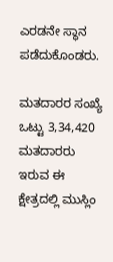ಎರಡನೇ ಸ್ಥಾನ ಪಡೆದುಕೊಂಡರು.

ಮತದಾರರ ಸಂಖ್ಯೆ
ಒಟ್ಟು 3,34,420 ಮತದಾರರು ಇರುವ ಈ ಕ್ಷೇತ್ರದಲ್ಲಿ ಮುಸ್ಲಿಂ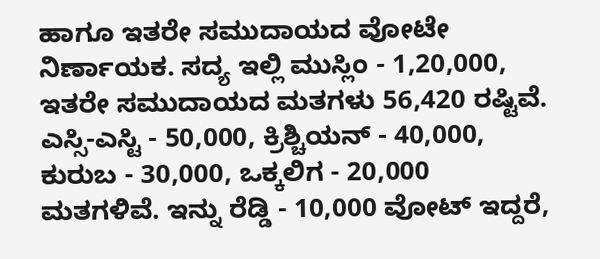ಹಾಗೂ ಇತರೇ ಸಮುದಾಯದ ವೋಟೇ ನಿರ್ಣಾಯಕ. ಸದ್ಯ ಇಲ್ಲಿ ಮುಸ್ಲಿಂ - 1,20,000, ಇತರೇ ಸಮುದಾಯದ ಮತಗಳು 56,420 ರಷ್ಟಿವೆ. ಎಸ್ಸಿ-ಎಸ್ಟಿ - 50,000, ಕ್ರಿಶ್ಚಿಯನ್ - 40,000, ಕುರುಬ - 30,000, ಒಕ್ಕಲಿಗ - 20,000 ಮತಗಳಿವೆ. ಇನ್ನು ರೆಡ್ಡಿ - 10,000 ವೋಟ್ ಇದ್ದರೆ,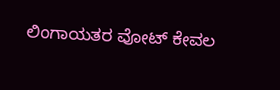ಲಿಂಗಾಯತರ ವೋಟ್ ಕೇವಲ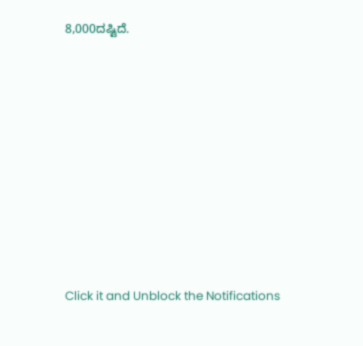8,000ದಷ್ಟಿದೆ.












Click it and Unblock the Notifications